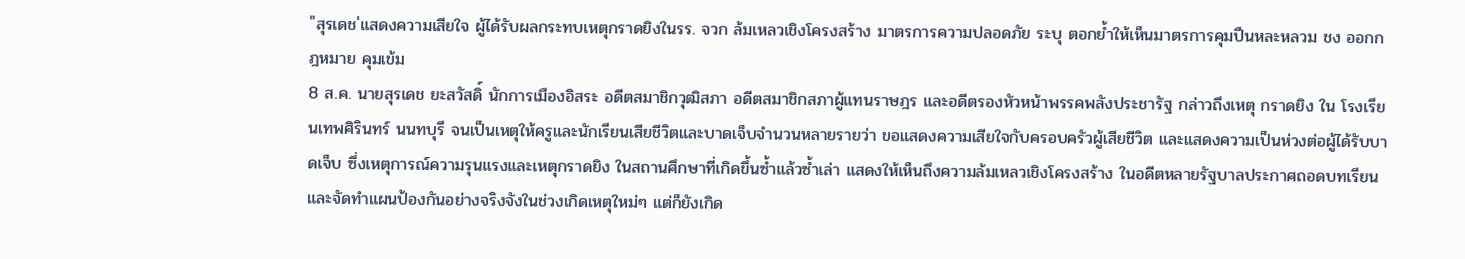"สุรเดช'แสดงความเสียใจ ผู้ได้รับผลกระทบเหตุกราดยิงในรร. จวก ล้มเหลวเชิงโครงสร้าง มาตรการความปลอดภัย ระบุ ตอกย้ำให้เห็นมาตรการคุมปืนหละหลวม ชง ออกกฎหมาย คุมเข้ม
8 ส.ค. นายสุรเดช ยะสวัสดิ์ นักการเมืองอิสระ อดีตสมาชิกวุฒิสภา อดีตสมาชิกสภาผู้แทนราษฎร และอดีตรองหัวหน้าพรรคพลังประชารัฐ กล่าวถึงเหตุ กราดยิง ใน โรงเรียนเทพศิรินทร์ นนทบุรี จนเป็นเหตุให้ครูและนักเรียนเสียชีวิตและบาดเจ็บจำนวนหลายรายว่า ขอแสดงความเสียใจกับครอบครัวผู้เสียชีวิต และแสดงความเป็นห่วงต่อผู้ได้รับบาดเจ็บ ซึ่งเหตุการณ์ความรุนแรงและเหตุกราดยิง ในสถานศึกษาที่เกิดขึ้นซ้ำแล้วซ้ำเล่า แสดงให้เห็นถึงความล้มเหลวเชิงโครงสร้าง ในอดีตหลายรัฐบาลประกาศถอดบทเรียนและจัดทำแผนป้องกันอย่างจริงจังในช่วงเกิดเหตุใหม่ๆ แต่ก็ยังเกิด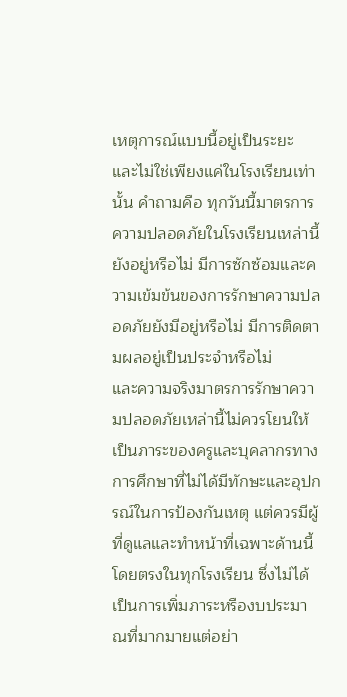เหตุการณ์แบบนี้อยู่เป็นระยะ และไม่ใช่เพียงแค่ในโรงเรียนเท่านั้น คำถามคือ ทุกวันนี้มาตรการความปลอดภัยในโรงเรียนเหล่านี้ยังอยู่หรือไม่ มีการซักซ้อมและความเข้มข้นของการรักษาความปลอดภัยยังมีอยู่หรือไม่ มีการติดตามผลอยู่เป็นประจำหรือไม่
และความจริงมาตรการรักษาความปลอดภัยเหล่านี้ไม่ควรโยนให้เป็นภาระของครูและบุคลากรทางการศึกษาที่ไม่ได้มีทักษะและอุปกรณ์ในการป้องกันเหตุ แต่ควรมีผู้ที่ดูแลและทำหน้าที่เฉพาะด้านนี้โดยตรงในทุกโรงเรียน ซึ่งไม่ได้เป็นการเพิ่มภาระหรืองบประมาณที่มากมายแต่อย่า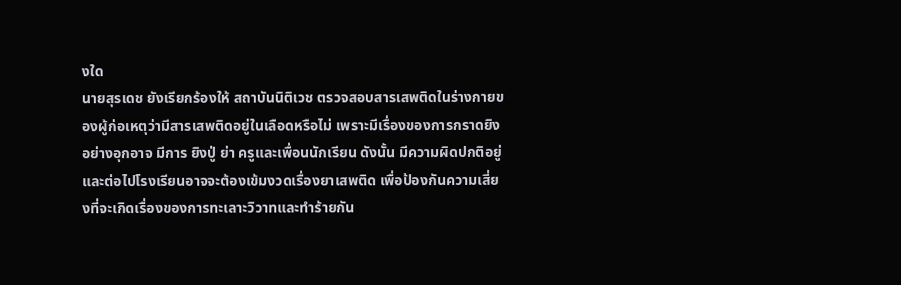งใด
นายสุรเดช ยังเรียกร้องให้ สถาบันนิติเวช ตรวจสอบสารเสพติดในร่างกายของผู้ก่อเหตุว่ามีสารเสพติดอยู่ในเลือดหรือไม่ เพราะมีเรื่องของการกราดยิงอย่างอุกอาจ มีการ ยิงปู่ ย่า ครูและเพื่อนนักเรียน ดังนั้น มีความผิดปกติอยู่ และต่อไปโรงเรียนอาจจะต้องเข้มงวดเรื่องยาเสพติด เพื่อป้องกันความเสี่ยงที่จะเกิดเรื่องของการทะเลาะวิวาทและทำร้ายกัน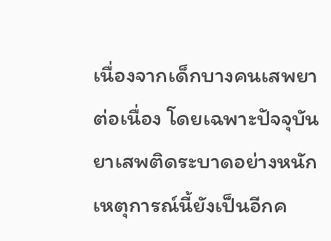เนื่องจากเด็กบางคนเสพยาต่อเนื่อง โดยเฉพาะปัจจุบันยาเสพติดระบาดอย่างหนัก
เหตุการณ์นี้ยังเป็นอีกค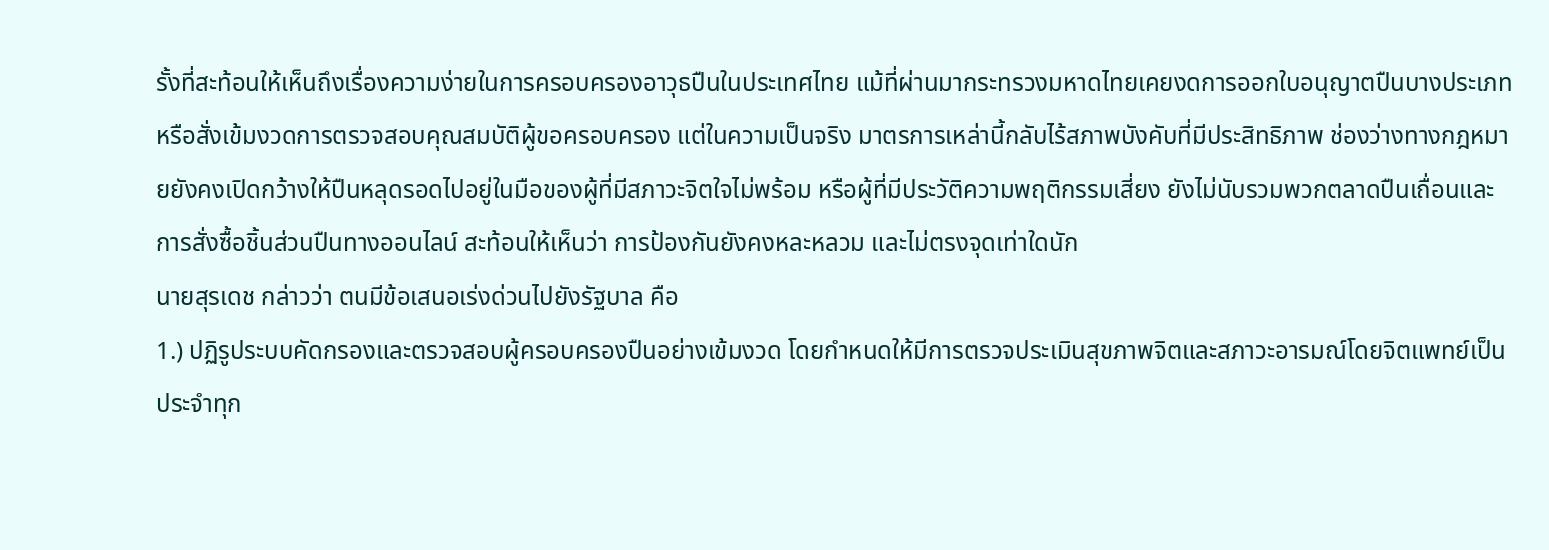รั้งที่สะท้อนให้เห็นถึงเรื่องความง่ายในการครอบครองอาวุธปืนในประเทศไทย แม้ที่ผ่านมากระทรวงมหาดไทยเคยงดการออกใบอนุญาตปืนบางประเภท หรือสั่งเข้มงวดการตรวจสอบคุณสมบัติผู้ขอครอบครอง แต่ในความเป็นจริง มาตรการเหล่านี้กลับไร้สภาพบังคับที่มีประสิทธิภาพ ช่องว่างทางกฎหมายยังคงเปิดกว้างให้ปืนหลุดรอดไปอยู่ในมือของผู้ที่มีสภาวะจิตใจไม่พร้อม หรือผู้ที่มีประวัติความพฤติกรรมเสี่ยง ยังไม่นับรวมพวกตลาดปืนเถื่อนและการสั่งซื้อชิ้นส่วนปืนทางออนไลน์ สะท้อนให้เห็นว่า การป้องกันยังคงหละหลวม และไม่ตรงจุดเท่าใดนัก
นายสุรเดช กล่าวว่า ตนมีข้อเสนอเร่งด่วนไปยังรัฐบาล คือ
1.) ปฏิรูประบบคัดกรองและตรวจสอบผู้ครอบครองปืนอย่างเข้มงวด โดยกำหนดให้มีการตรวจประเมินสุขภาพจิตและสภาวะอารมณ์โดยจิตแพทย์เป็นประจำทุก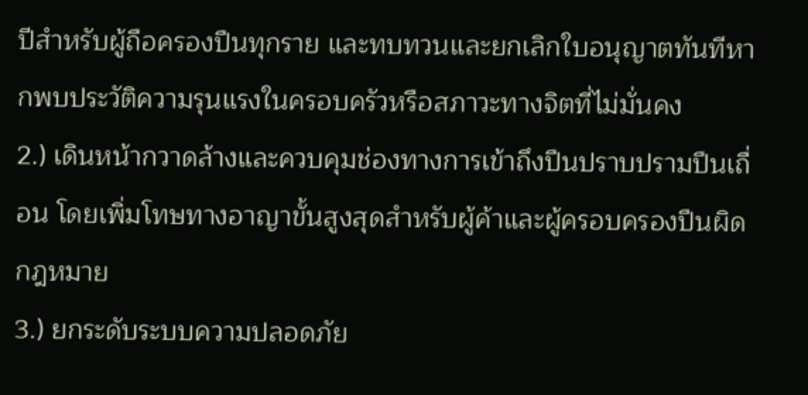ปีสำหรับผู้ถือครองปืนทุกราย และทบทวนและยกเลิกใบอนุญาตทันทีหากพบประวัติความรุนแรงในครอบครัวหรือสภาวะทางจิตที่ไม่มั่นคง
2.) เดินหน้ากวาดล้างและควบคุมช่องทางการเข้าถึงปืนปราบปรามปืนเถื่อน โดยเพิ่มโทษทางอาญาขั้นสูงสุดสำหรับผู้ค้าและผู้ครอบครองปืนผิดกฎหมาย
3.) ยกระดับระบบความปลอดภัย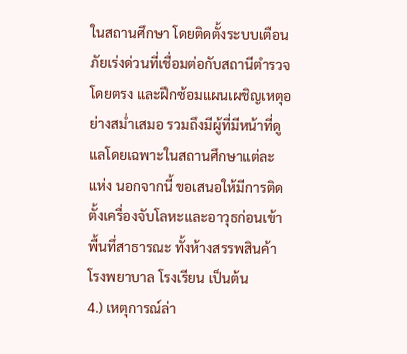ในสถานศึกษา โดยติดตั้งระบบเตือนภัยเร่งด่วนที่เชื่อมต่อกับสถานีตำรวจโดยตรง และฝึกซ้อมแผนเผชิญเหตุอย่างสม่ำเสมอ รวมถึงมีผู้ที่มีหน้าที่ดูแลโดยเฉพาะในสถานศึกษาแต่ละแห่ง นอกจากนี้ ขอเสนอให้มีการติดตั้งเครื่องจับโลหะและอาวุธก่อนเข้าพื้นทึ่สาธารณะ ทั้งห้างสรรพสินค้า โรงพยาบาล โรงเรียน เป็นต้น
4.) เหตุการณ์ล่า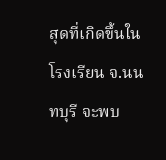สุดที่เกิดขึ้นในโรงเรียน จ.นนทบุรี จะพบ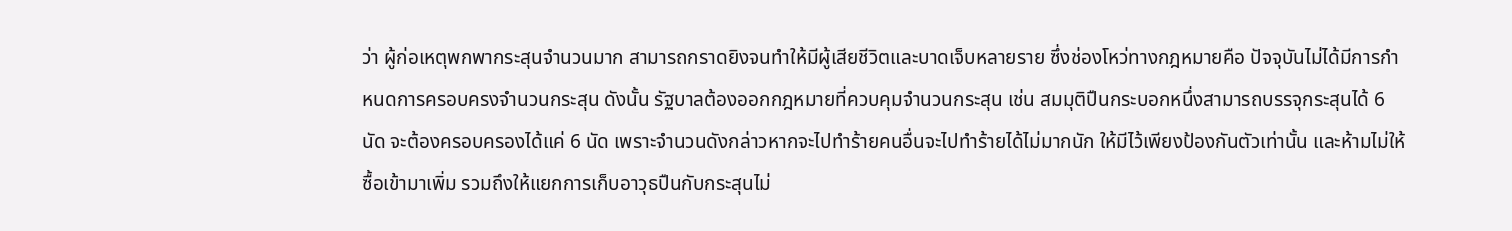ว่า ผู้ก่อเหตุพกพากระสุนจำนวนมาก สามารถกราดยิงจนทำให้มีผู้เสียชีวิตและบาดเจ็บหลายราย ซึ่งช่องโหว่ทางกฎหมายคือ ปัจจุบันไม่ได้มีการกำหนดการครอบครงจำนวนกระสุน ดังนั้น รัฐบาลต้องออกกฎหมายที่ควบคุมจำนวนกระสุน เช่น สมมุติปืนกระบอกหนึ่งสามารถบรรจุกระสุนได้ 6 นัด จะต้องครอบครองได้แค่ 6 นัด เพราะจำนวนดังกล่าวหากจะไปทำร้ายคนอื่นจะไปทำร้ายได้ไม่มากนัก ให้มีไว้เพียงป้องกันตัวเท่านั้น และห้ามไม่ให้ซื้อเข้ามาเพิ่ม รวมถึงให้แยกการเก็บอาวุธปืนกับกระสุนไม่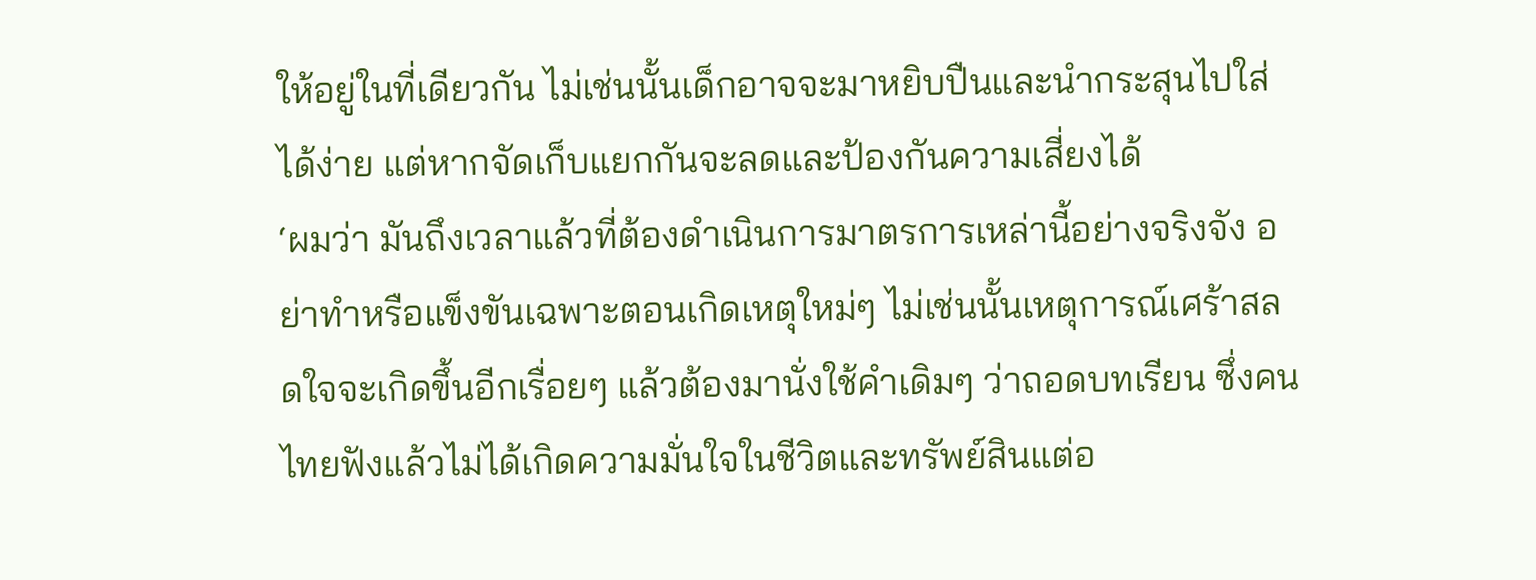ให้อยู่ในที่เดียวกัน ไม่เช่นนั้นเด็กอาจจะมาหยิบปืนและนำกระสุนไปใส่ได้ง่าย แต่หากจัดเก็บแยกกันจะลดและป้องกันความเสี่ยงได้
‘ผมว่า มันถึงเวลาแล้วที่ต้องดำเนินการมาตรการเหล่านี้อย่างจริงจัง อย่าทำหรือแข็งขันเฉพาะตอนเกิดเหตุใหม่ๆ ไม่เช่นนั้นเหตุการณ์เศร้าสลดใจจะเกิดขึ้นอีกเรื่อยๆ แล้วต้องมานั่งใช้คำเดิมๆ ว่าถอดบทเรียน ซึ่งคนไทยฟังแล้วไม่ได้เกิดความมั่นใจในชีวิตและทรัพย์สินแต่อ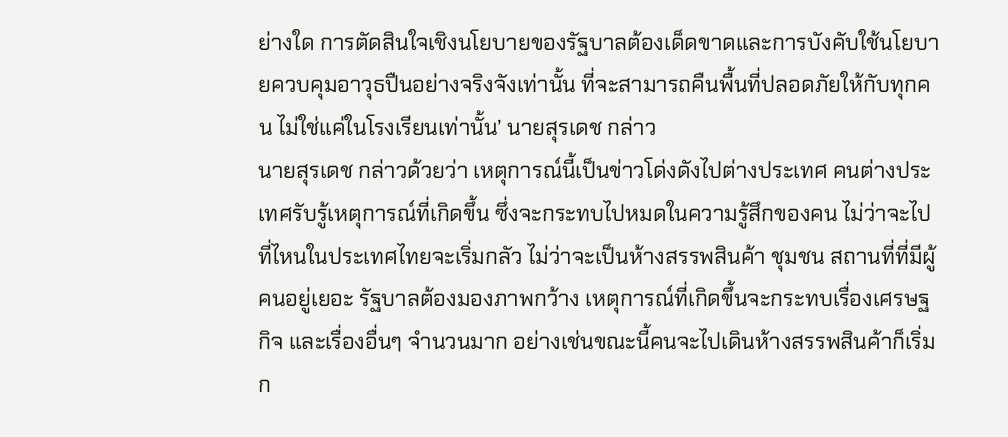ย่างใด การตัดสินใจเชิงนโยบายของรัฐบาลต้องเด็ดขาดและการบังคับใช้นโยบายควบคุมอาวุธปืนอย่างจริงจังเท่านั้น ที่จะสามารถคืนพื้นที่ปลอดภัยให้กับทุกคน ไม่ใช่แค่ในโรงเรียนเท่านั้น’ นายสุรเดช กล่าว
นายสุรเดช กล่าวด้วยว่า เหตุการณ์นี้เป็นข่าวโด่งดังไปต่างประเทศ คนต่างประเทศรับรู้เหตุการณ์ที่เกิดขึ้น ซึ่งจะกระทบไปหมดในความรู้สึกของคน ไม่ว่าจะไปที่ไหนในประเทศไทยจะเริ่มกลัว ไม่ว่าจะเป็นห้างสรรพสินค้า ชุมชน สถานที่ที่มีผู้คนอยู่เยอะ รัฐบาลต้องมองภาพกว้าง เหตุการณ์ที่เกิดขึ้นจะกระทบเรื่องเศรษฐกิจ และเรื่องอื่นๆ จำนวนมาก อย่างเช่นขณะนี้คนจะไปเดินห้างสรรพสินค้าก็เริ่มก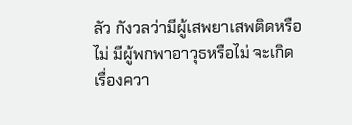ลัว กังวลว่ามีผู้เสพยาเสพติดหรือไม่ มีผู้พกพาอาวุธหรือไม่ จะเกิดเรื่องควา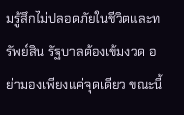มรู้สึกไม่ปลอดภัยในชีวิตและทรัพย์สิน รัฐบาลต้องเข้มงวด อย่ามองเพียงแค่จุดเดียว ขณะนี้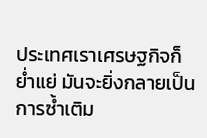ประเทศเราเศรษฐกิจก็ย่ำแย่ มันจะยิ่งกลายเป็นการซ้ำเติม